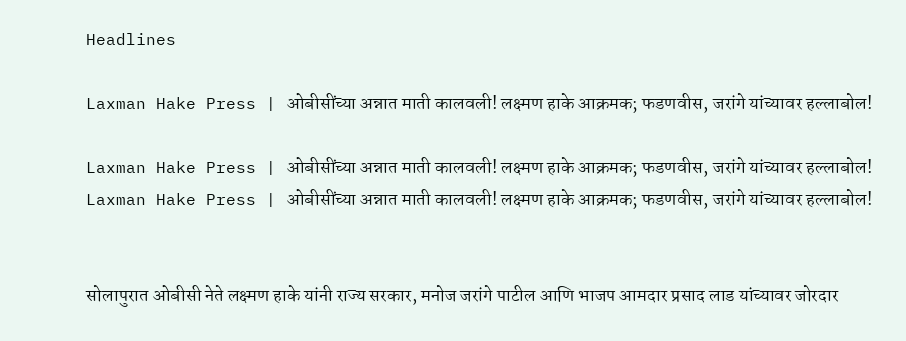Headlines

Laxman Hake Press | ओबीसींच्या अन्नात माती कालवली! लक्ष्मण हाके आक्रमक; फडणवीस, जरांगे यांच्यावर हल्लाबोल!

Laxman Hake Press | ओबीसींच्या अन्नात माती कालवली! लक्ष्मण हाके आक्रमक; फडणवीस, जरांगे यांच्यावर हल्लाबोल!
Laxman Hake Press | ओबीसींच्या अन्नात माती कालवली! लक्ष्मण हाके आक्रमक; फडणवीस, जरांगे यांच्यावर हल्लाबोल!


सोलापुरात ओबीसी नेते लक्ष्मण हाके यांनी राज्य सरकार, मनोज जरांगे पाटील आणि भाजप आमदार प्रसाद लाड यांच्यावर जोरदार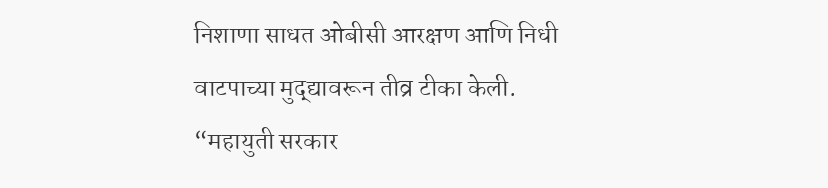निशाणा साधत ओबीसी आरक्षण आणि निधी वाटपाच्या मुद्द्यावरून तीव्र टीका केली. “महायुती सरकार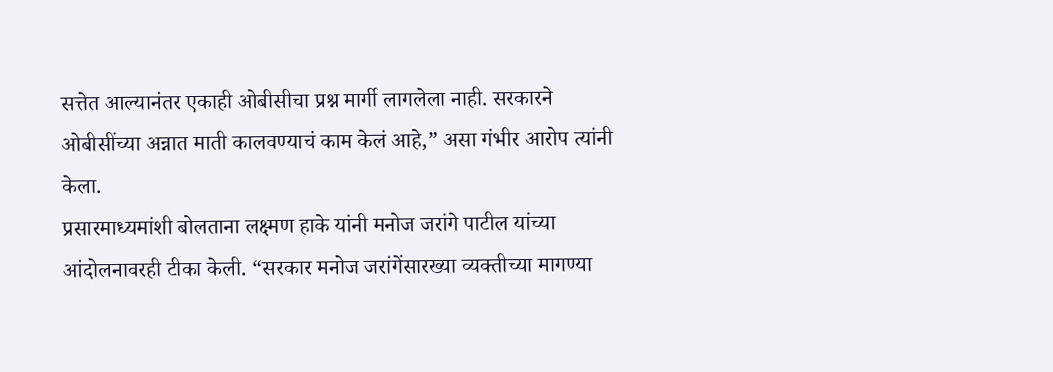सत्तेत आल्यानंतर एकाही ओबीसीचा प्रश्न मार्गी लागलेला नाही. सरकारने ओबीसींच्या अन्नात माती कालवण्याचं काम केलं आहे,” असा गंभीर आरोप त्यांनी केला.
प्रसारमाध्यमांशी बोलताना लक्ष्मण हाके यांनी मनोज जरांगे पाटील यांच्या आंदोलनावरही टीका केली. “सरकार मनोज जरांगेंसारख्या व्यक्तीच्या मागण्या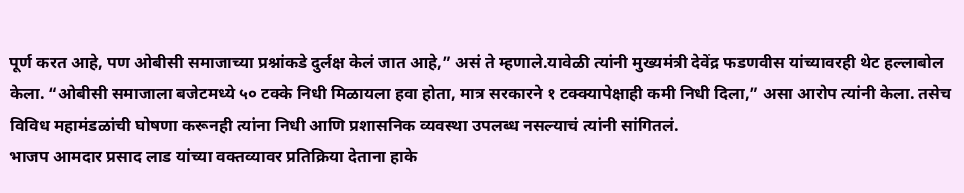पूर्ण करत आहे, पण ओबीसी समाजाच्या प्रश्नांकडे दुर्लक्ष केलं जात आहे,” असं ते म्हणाले.यावेळी त्यांनी मुख्यमंत्री देवेंद्र फडणवीस यांच्यावरही थेट हल्लाबोल केला. “ओबीसी समाजाला बजेटमध्ये ५० टक्के निधी मिळायला हवा होता, मात्र सरकारने १ टक्क्यापेक्षाही कमी निधी दिला,” असा आरोप त्यांनी केला. तसेच विविध महामंडळांची घोषणा करूनही त्यांना निधी आणि प्रशासनिक व्यवस्था उपलब्ध नसल्याचं त्यांनी सांगितलं.
भाजप आमदार प्रसाद लाड यांच्या वक्तव्यावर प्रतिक्रिया देताना हाके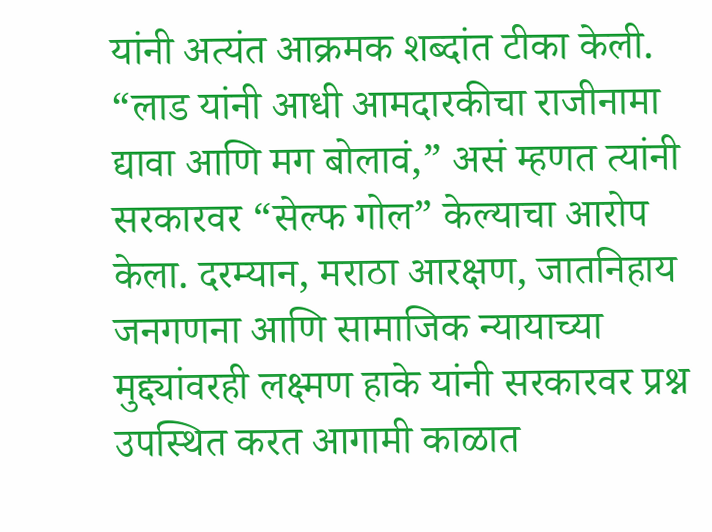यांनी अत्यंत आक्रमक शब्दांत टीका केली. “लाड यांनी आधी आमदारकीचा राजीनामा द्यावा आणि मग बोलावं,” असं म्हणत त्यांनी सरकारवर “सेल्फ गोल” केल्याचा आरोप केला. दरम्यान, मराठा आरक्षण, जातनिहाय जनगणना आणि सामाजिक न्यायाच्या मुद्द्यांवरही लक्ष्मण हाके यांनी सरकारवर प्रश्न उपस्थित करत आगामी काळात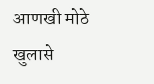आणखी मोठे खुलासे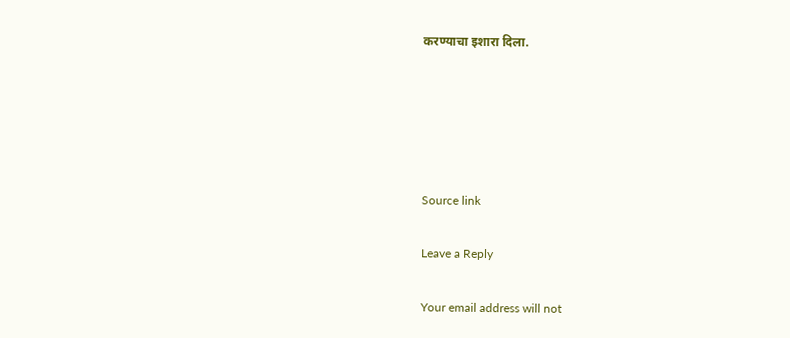करण्याचा इशारा दिला.





Source link

Leave a Reply

Your email address will not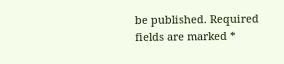be published. Required fields are marked *